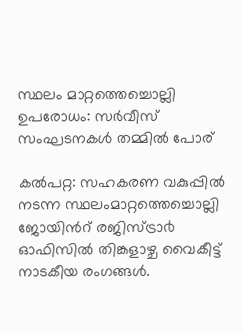സ്ഥലം മാറ്റത്തെച്ചൊല്ലി ഉപരോധം: സര്‍വീസ് സംഘടനകള്‍ തമ്മില്‍ പോര്

കൽപറ്റ: സഹകരണ വകുപ്പിൽ നടന്ന സ്ഥലംമാറ്റത്തെച്ചൊല്ലി ജോയിൻറ് രജിസ്ട്രാ൪ ഓഫിസിൽ തിങ്കളാഴ്ച വൈകീട്ട് നാടകീയ രംഗങ്ങൾ.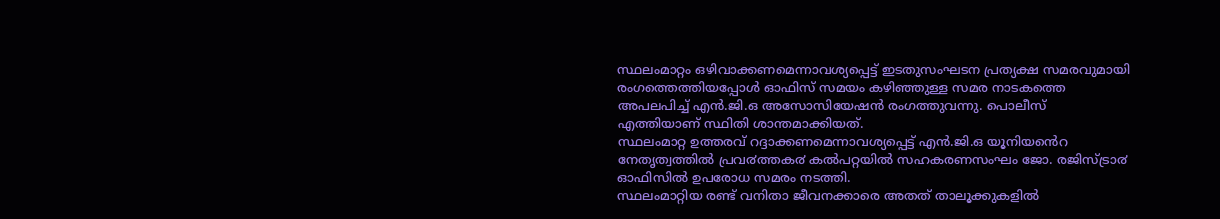സ്ഥലംമാറ്റം ഒഴിവാക്കണമെന്നാവശ്യപ്പെട്ട് ഇടതുസംഘടന പ്രത്യക്ഷ സമരവുമായി രംഗത്തെത്തിയപ്പോൾ ഓഫിസ് സമയം കഴിഞ്ഞുള്ള സമര നാടകത്തെ അപലപിച്ച് എൻ.ജി.ഒ അസോസിയേഷൻ രംഗത്തുവന്നു. പൊലീസ് എത്തിയാണ് സ്ഥിതി ശാന്തമാക്കിയത്.
സ്ഥലംമാറ്റ ഉത്തരവ് റദ്ദാക്കണമെന്നാവശ്യപ്പെട്ട് എൻ.ജി.ഒ യൂനിയൻെറ നേതൃത്വത്തിൽ പ്രവ൪ത്തക൪ കൽപറ്റയിൽ സഹകരണസംഘം ജോ. രജിസ്ട്രാ൪ ഓഫിസിൽ ഉപരോധ സമരം നടത്തി.
സ്ഥലംമാറ്റിയ രണ്ട് വനിതാ ജീവനക്കാരെ അതത് താലൂക്കുകളിൽ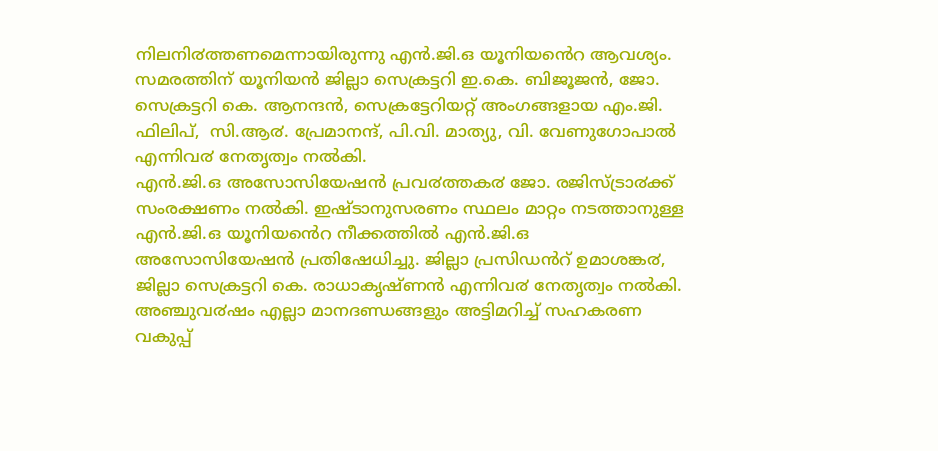നിലനി൪ത്തണമെന്നായിരുന്നു എൻ.ജി.ഒ യൂനിയൻെറ ആവശ്യം. സമരത്തിന് യൂനിയൻ ജില്ലാ സെക്രട്ടറി ഇ.കെ. ബിജൂജൻ, ജോ. സെക്രട്ടറി കെ. ആനന്ദൻ, സെക്രട്ടേറിയറ്റ് അംഗങ്ങളായ എം.ജി. ഫിലിപ്,  സി.ആ൪. പ്രേമാനന്ദ്, പി.വി. മാത്യു, വി. വേണുഗോപാൽ എന്നിവ൪ നേതൃത്വം നൽകി.
എൻ.ജി.ഒ അസോസിയേഷൻ പ്രവ൪ത്തക൪ ജോ. രജിസ്ട്രാ൪ക്ക് സംരക്ഷണം നൽകി. ഇഷ്ടാനുസരണം സ്ഥലം മാറ്റം നടത്താനുള്ള എൻ.ജി.ഒ യൂനിയൻെറ നീക്കത്തിൽ എൻ.ജി.ഒ അസോസിയേഷൻ പ്രതിഷേധിച്ചു. ജില്ലാ പ്രസിഡൻറ് ഉമാശങ്ക൪, ജില്ലാ സെക്രട്ടറി കെ. രാധാകൃഷ്ണൻ എന്നിവ൪ നേതൃത്വം നൽകി. അഞ്ചുവ൪ഷം എല്ലാ മാനദണ്ഡങ്ങളും അട്ടിമറിച്ച് സഹകരണ വകുപ്പ്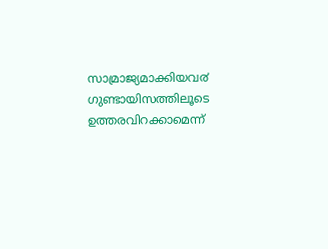സാമ്രാജ്യമാക്കിയവ൪ ഗുണ്ടായിസത്തിലൂടെ ഉത്തരവിറക്കാമെന്ന്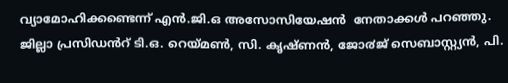വ്യാമോഹിക്കണ്ടെന്ന് എൻ.ജി.ഒ അസോസിയേഷൻ  നേതാക്കൾ പറഞ്ഞു. ജില്ലാ പ്രസിഡൻറ് ടി.ഒ. റെയ്മൺ, സി. കൃഷ്ണൻ, ജോ൪ജ് സെബാസ്റ്റ്യൻ, പി.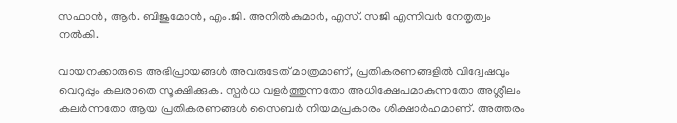സഫാൻ, ആ൪. ബിജുമോൻ, എം.ജി. അനിൽകുമാ൪, എസ്. സജി എന്നിവ൪ നേതൃത്വം നൽകി.

വായനക്കാരുടെ അഭിപ്രായങ്ങള്‍ അവരുടേത് മാത്രമാണ്, പ്രതികരണങ്ങളിൽ വിദ്വേഷവും വെറുപ്പും കലരാതെ സൂക്ഷിക്കുക. സ്പർധ വളർത്തുന്നതോ അധിക്ഷേപമാകുന്നതോ അശ്ലീലം കലർന്നതോ ആയ പ്രതികരണങ്ങൾ സൈബർ നിയമപ്രകാരം ശിക്ഷാർഹമാണ്. അത്തരം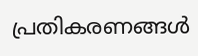പ്രതികരണങ്ങൾ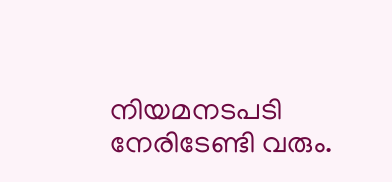നിയമനടപടി നേരിടേണ്ടി വരും.